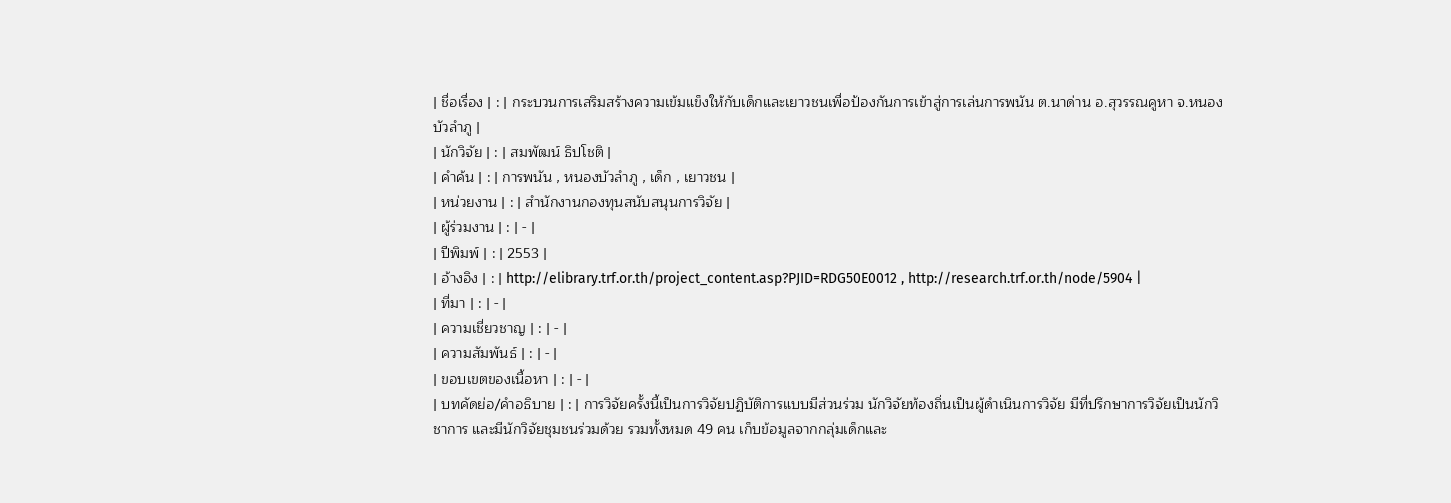| ชื่อเรื่อง | : | กระบวนการเสริมสร้างความเข้มแข็งให้กับเด็กและเยาวชนเพื่อป้องกันการเข้าสู่การเล่นการพนัน ต.นาด่าน อ.สุวรรณคูหา จ.หนองบัวลำภู |
| นักวิจัย | : | สมพัฒน์ ธิปโชติ |
| คำค้น | : | การพนัน , หนองบัวลำภู , เด็ก , เยาวชน |
| หน่วยงาน | : | สำนักงานกองทุนสนับสนุนการวิจัย |
| ผู้ร่วมงาน | : | - |
| ปีพิมพ์ | : | 2553 |
| อ้างอิง | : | http://elibrary.trf.or.th/project_content.asp?PJID=RDG50E0012 , http://research.trf.or.th/node/5904 |
| ที่มา | : | - |
| ความเชี่ยวชาญ | : | - |
| ความสัมพันธ์ | : | - |
| ขอบเขตของเนื้อหา | : | - |
| บทคัดย่อ/คำอธิบาย | : | การวิจัยครั้งนี้เป็นการวิจัยปฏิบัติการแบบมีส่วนร่วม นักวิจัยท้องถิ่นเป็นผู้ดำเนินการวิจัย มีที่ปรึกษาการวิจัยเป็นนักวิชาการ และมีนักวิจัยชุมชนร่วมด้วย รวมทั้งหมด 49 คน เก็บข้อมูลจากกลุ่มเด็กและ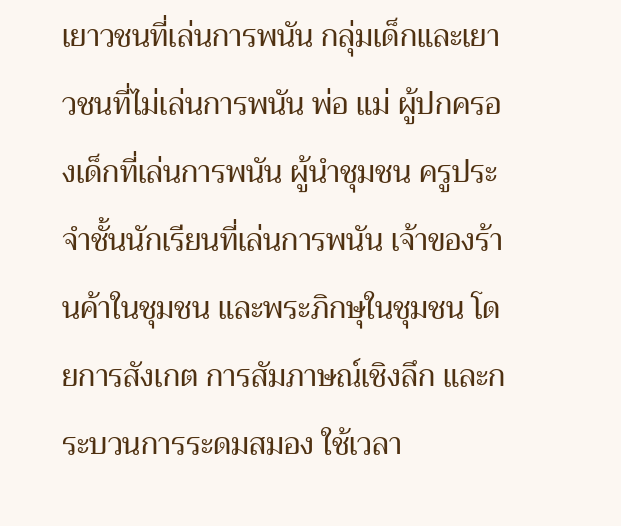เยาวชนที่เล่นการพนัน กลุ่มเด็กและเยาวชนที่ไม่เล่นการพนัน พ่อ แม่ ผู้ปกครองเด็กที่เล่นการพนัน ผู้นำชุมชน ครูประจำชั้นนักเรียนที่เล่นการพนัน เจ้าของร้านค้าในชุมชน และพระภิกษุในชุมชน โดยการสังเกต การสัมภาษณ์เชิงลึก และกระบวนการระดมสมอง ใช้เวลา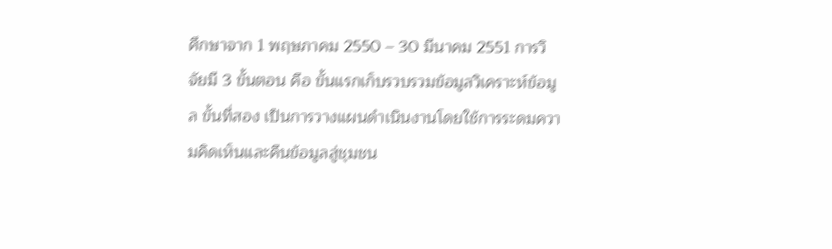ศึกษาจาก 1 พฤษภาคม 2550 – 30 มีนาคม 2551 การวิจัยมี 3 ขั้นตอน คือ ขั้นแรกเก็บรวบรวมข้อมูลวิเคราะห์ข้อมูล ขั้นที่สอง เป็นการวางแผนดำเนินงานโดยใช้การระดมความคิดเห็นและคืนข้อมูลสู่ชุมชน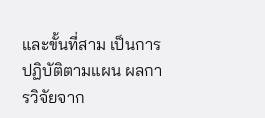และขั้นที่สาม เป็นการปฏิบัติตามแผน ผลการวิจัยจาก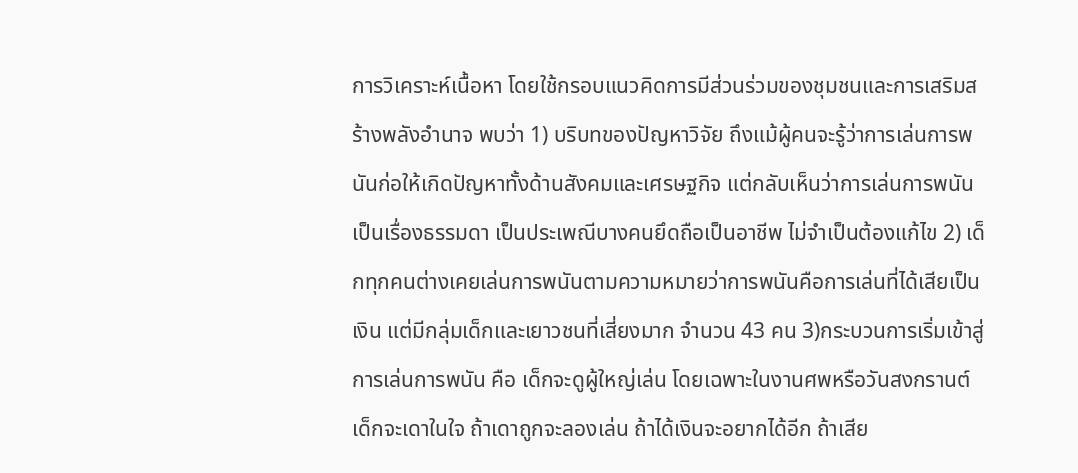การวิเคราะห์เนื้อหา โดยใช้กรอบแนวคิดการมีส่วนร่วมของชุมชนและการเสริมสร้างพลังอำนาจ พบว่า 1) บริบทของปัญหาวิจัย ถึงแม้ผู้คนจะรู้ว่าการเล่นการพนันก่อให้เกิดปัญหาทั้งด้านสังคมและเศรษฐกิจ แต่กลับเห็นว่าการเล่นการพนันเป็นเรื่องธรรมดา เป็นประเพณีบางคนยึดถือเป็นอาชีพ ไม่จำเป็นต้องแก้ไข 2) เด็กทุกคนต่างเคยเล่นการพนันตามความหมายว่าการพนันคือการเล่นที่ได้เสียเป็นเงิน แต่มีกลุ่มเด็กและเยาวชนที่เสี่ยงมาก จำนวน 43 คน 3)กระบวนการเริ่มเข้าสู่การเล่นการพนัน คือ เด็กจะดูผู้ใหญ่เล่น โดยเฉพาะในงานศพหรือวันสงกรานต์ เด็กจะเดาในใจ ถ้าเดาถูกจะลองเล่น ถ้าได้เงินจะอยากได้อีก ถ้าเสีย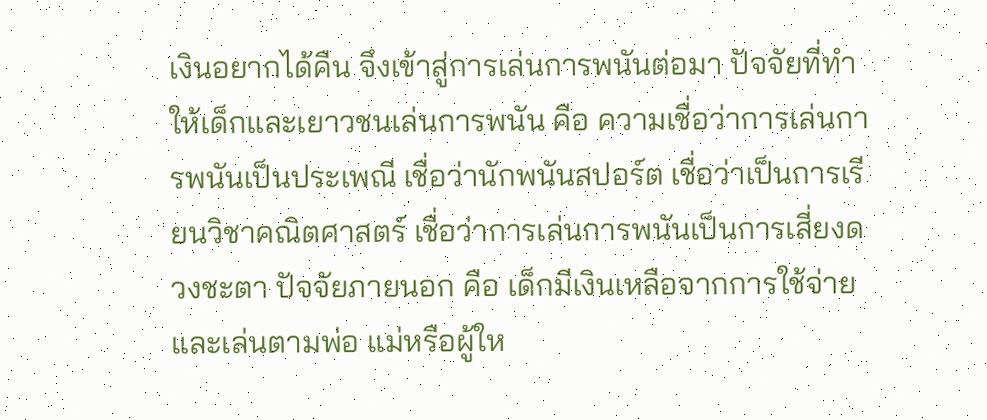เงินอยากได้คืน จึงเข้าสู่การเล่นการพนันต่อมา ปัจจัยที่ทำให้เด็กและเยาวชนเล่นการพนัน คือ ความเชื่อว่าการเล่นการพนันเป็นประเพณี เชื่อว่านักพนันสปอร์ต เชื่อว่าเป็นการเรียนวิชาคณิตศาสตร์ เชื่อว่าการเล่นการพนันเป็นการเสี่ยงดวงชะตา ปัจจัยภายนอก คือ เด็กมีเงินเหลือจากการใช้จ่าย และเล่นตามพ่อ แม่หรือผู้ให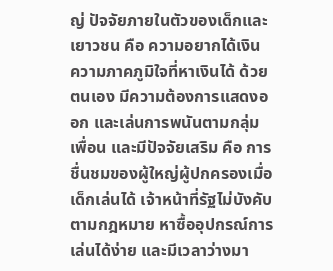ญ่ ปัจจัยภายในตัวของเด็กและเยาวชน คือ ความอยากได้เงิน ความภาคภูมิใจที่หาเงินได้ ด้วยตนเอง มีความต้องการแสดงออก และเล่นการพนันตามกลุ่มเพื่อน และมีปัจจัยเสริม คือ การชื่นชมของผู้ใหญ่ผู้ปกครองเมื่อเด็กเล่นได้ เจ้าหน้าที่รัฐไม่บังคับตามกฎหมาย หาซื้ออุปกรณ์การเล่นได้ง่าย และมีเวลาว่างมา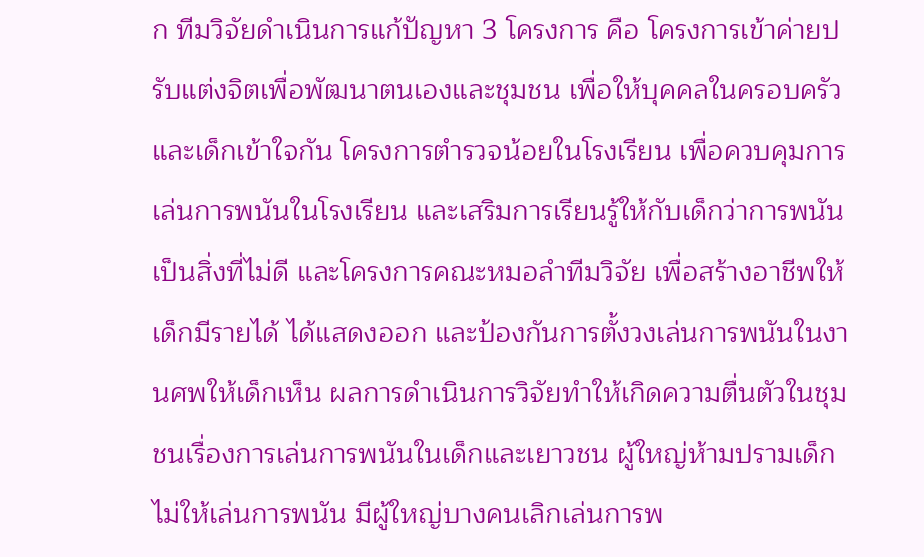ก ทีมวิจัยดำเนินการแก้ปัญหา 3 โครงการ คือ โครงการเข้าค่ายปรับแต่งจิตเพื่อพัฒนาตนเองและชุมชน เพื่อให้บุคคลในครอบครัวและเด็กเข้าใจกัน โครงการตำรวจน้อยในโรงเรียน เพื่อควบคุมการเล่นการพนันในโรงเรียน และเสริมการเรียนรู้ให้กับเด็กว่าการพนันเป็นสิ่งที่ไม่ดี และโครงการคณะหมอลำทีมวิจัย เพื่อสร้างอาชีพให้เด็กมีรายได้ ได้แสดงออก และป้องกันการตั้งวงเล่นการพนันในงานศพให้เด็กเห็น ผลการดำเนินการวิจัยทำให้เกิดความตื่นตัวในชุมชนเรื่องการเล่นการพนันในเด็กและเยาวชน ผู้ใหญ่ห้ามปรามเด็กไม่ให้เล่นการพนัน มีผู้ใหญ่บางคนเลิกเล่นการพ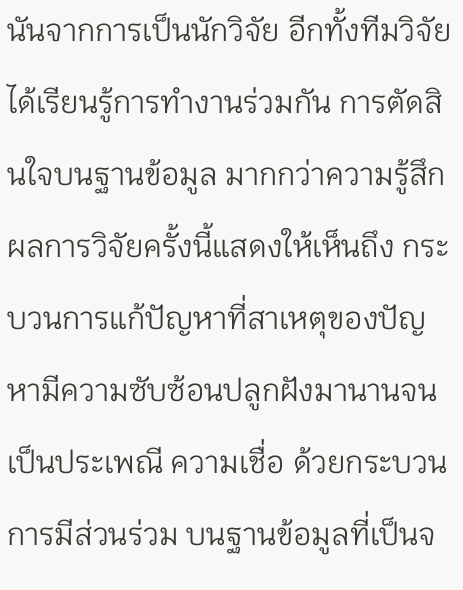นันจากการเป็นนักวิจัย อีกทั้งทีมวิจัยได้เรียนรู้การทำงานร่วมกัน การตัดสินใจบนฐานข้อมูล มากกว่าความรู้สึก ผลการวิจัยครั้งนี้แสดงให้เห็นถึง กระบวนการแก้ปัญหาที่สาเหตุของปัญหามีความซับซ้อนปลูกฝังมานานจนเป็นประเพณี ความเชื่อ ด้วยกระบวนการมีส่วนร่วม บนฐานข้อมูลที่เป็นจ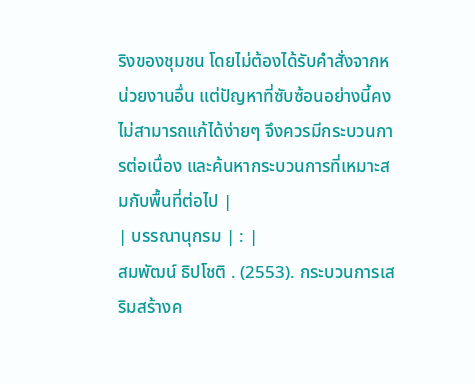ริงของชุมชน โดยไม่ต้องได้รับคำสั่งจากหน่วยงานอื่น แต่ปัญหาที่ซับซ้อนอย่างนี้คงไม่สามารถแก้ได้ง่ายๆ จึงควรมีกระบวนการต่อเนื่อง และค้นหากระบวนการที่เหมาะสมกับพื้นที่ต่อไป |
| บรรณานุกรม | : |
สมพัฒน์ ธิปโชติ . (2553). กระบวนการเสริมสร้างค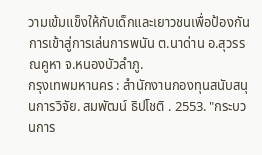วามเข้มแข็งให้กับเด็กและเยาวชนเพื่อป้องกันการเข้าสู่การเล่นการพนัน ต.นาด่าน อ.สุวรรณคูหา จ.หนองบัวลำภู.
กรุงเทพมหานคร : สำนักงานกองทุนสนับสนุนการวิจัย. สมพัฒน์ ธิปโชติ . 2553. "กระบวนการ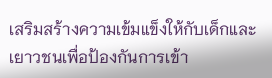เสริมสร้างความเข้มแข็งให้กับเด็กและเยาวชนเพื่อป้องกันการเข้า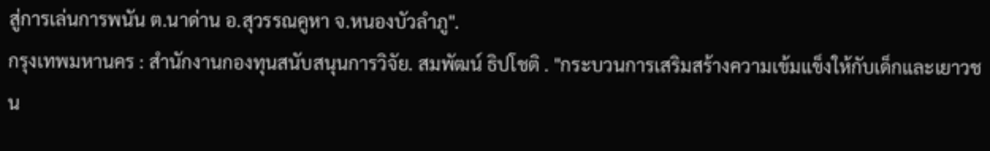สู่การเล่นการพนัน ต.นาด่าน อ.สุวรรณคูหา จ.หนองบัวลำภู".
กรุงเทพมหานคร : สำนักงานกองทุนสนับสนุนการวิจัย. สมพัฒน์ ธิปโชติ . "กระบวนการเสริมสร้างความเข้มแข็งให้กับเด็กและเยาวชน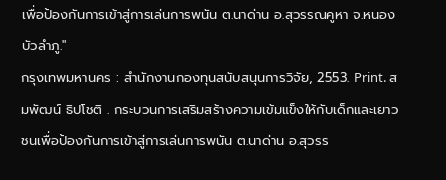เพื่อป้องกันการเข้าสู่การเล่นการพนัน ต.นาด่าน อ.สุวรรณคูหา จ.หนองบัวลำภู."
กรุงเทพมหานคร : สำนักงานกองทุนสนับสนุนการวิจัย, 2553. Print. สมพัฒน์ ธิปโชติ . กระบวนการเสริมสร้างความเข้มแข็งให้กับเด็กและเยาวชนเพื่อป้องกันการเข้าสู่การเล่นการพนัน ต.นาด่าน อ.สุวรร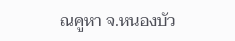ณคูหา จ.หนองบัว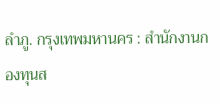ลำภู. กรุงเทพมหานคร : สำนักงานกองทุนส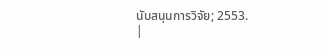นับสนุนการวิจัย; 2553.
|